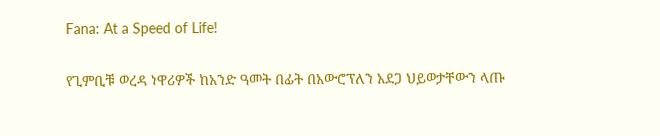Fana: At a Speed of Life!

የጊምቢቹ ወረዳ ነዋሪዎች ከአንድ ዓመት በፊት በአውሮፕለን አደጋ ህይወታቸውን ላጡ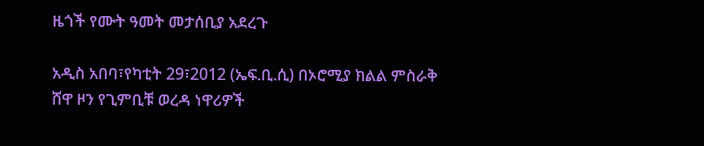ዜጎች የሙት ዓመት መታሰቢያ አደረጉ

አዲስ አበባ፣የካቲት 29፣2012 (ኤፍ.ቢ.ሲ) በኦሮሚያ ክልል ምስራቅ ሸዋ ዞን የጊምቢቹ ወረዳ ነዋሪዎች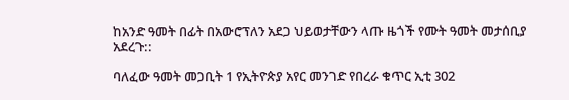ከአንድ ዓመት በፊት በአውሮፕለን አደጋ ህይወታቸውን ላጡ ዜጎች የሙት ዓመት መታሰቢያ አደረጉ::

ባለፈው ዓመት መጋቢት 1 የኢትዮጵያ አየር መንገድ የበረራ ቁጥር ኢቲ 302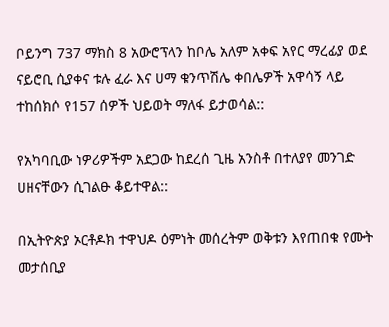ቦይንግ 737 ማክስ 8 አውሮፕላን ከቦሌ አለም አቀፍ አየር ማረፊያ ወደ ናይሮቢ ሲያቀና ቱሉ ፈራ እና ሀማ ቁንጥሽሌ ቀበሌዎች አዋሳኝ ላይ ተከሰክሶ የ157 ሰዎች ህይወት ማለፋ ይታወሳል::

የአካባቢው ነዎሪዎችም አደጋው ከደረሰ ጊዜ አንስቶ በተለያየ መንገድ ሀዘናቸውን ሲገልፁ ቆይተዋል::

በኢትዮጵያ ኦርቶዶክ ተዋህዶ ዕምነት መሰረትም ወቅቱን እየጠበቁ የሙት መታሰቢያ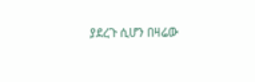ያደረጉ ሲሆን በዛሬው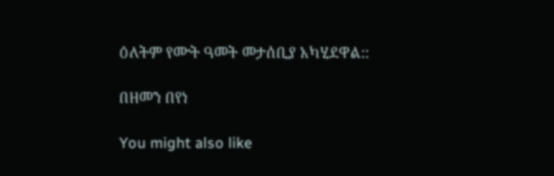ዕለትም የሙት ዓመት መታሰቢያ አካሂደዋል::

በዘመን በየነ

You might also like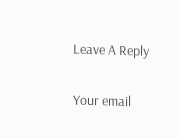Leave A Reply

Your email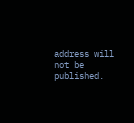address will not be published.